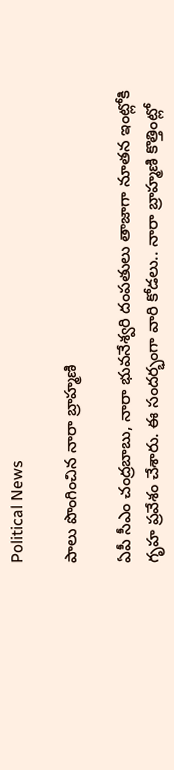Political News

పాలు పొంగించిన నారా బ్రాహ్మ‌ణి

ఏపీ సీఎం చంద్ర‌బాబు, నారా భువ‌నేశ్వ‌రి దంపతులు తాజాగా నూత‌న ఇంట్లోకి గృహ ప్ర‌వేశం చేశారు. ఈ సంద‌ర్భంగా వారి కోడ‌లు.. నారా బ్రాహ్మ‌ణి కొత్తింట్లో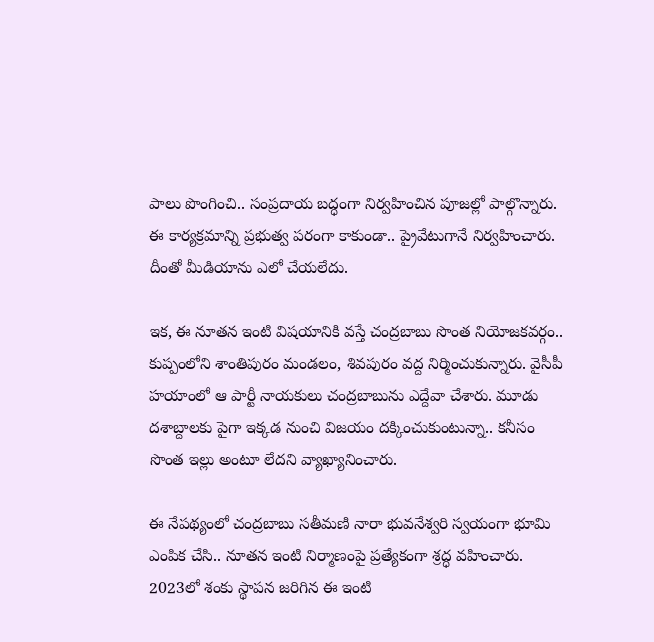పాలు పొంగించి.. సంప్ర‌దాయ బ‌ద్ధంగా నిర్వ‌హించిన పూజ‌ల్లో పాల్గొన్నారు. ఈ కార్య‌క్ర‌మాన్ని ప్ర‌భుత్వ ప‌రంగా కాకుండా.. ప్రైవేటుగానే నిర్వ‌హించారు. దీంతో మీడియాను ఎలో చేయ‌లేదు.

ఇక‌, ఈ నూత‌న ఇంటి విష‌యానికి వ‌స్తే చంద్ర‌బాబు సొంత నియోజ‌క‌వ‌ర్గం.. కుప్పంలోని శాంతిపురం మండలం, శివపురం వద్ద నిర్మించుకున్నారు. వైసీపీ హ‌యాంలో ఆ పార్టీ నాయ‌కులు చంద్ర‌బాబును ఎద్దేవా చేశారు. మూడు ద‌శాబ్దాల‌కు పైగా ఇక్క‌డ నుంచి విజ‌యం ద‌క్కించుకుంటున్నా.. క‌నీసం సొంత ఇల్లు అంటూ లేద‌ని వ్యాఖ్యానించారు.

ఈ నేప‌థ్యంలో చంద్ర‌బాబు స‌తీమ‌ణి నారా భువ‌నేశ్వ‌రి స్వ‌యంగా భూమి ఎంపిక చేసి.. నూత‌న ఇంటి నిర్మాణంపై ప్ర‌త్యేకంగా శ్ర‌ద్ధ వ‌హించారు. 2023లో శంకు స్థాప‌న జ‌రిగిన ఈ ఇంటి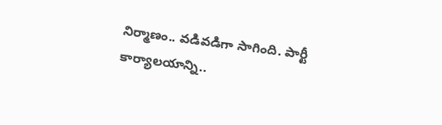నిర్మాణం.. వ‌డివ‌డిగా సాగింది. పార్టీ కార్యాల‌యాన్ని..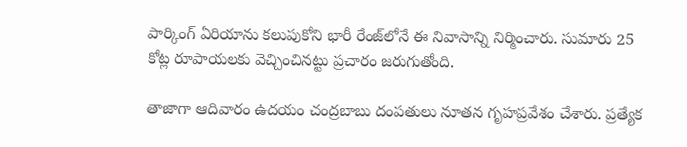పార్కింగ్ ఏరియాను క‌లుపుకోని భారీ రేంజ్‌లోనే ఈ నివాసాన్ని నిర్మించారు. సుమారు 25 కోట్ల రూపాయ‌ల‌కు వెచ్చించిన‌ట్టు ప్ర‌చారం జ‌రుగుతోంది.

తాజాగా ఆదివారం ఉద‌యం చంద్ర‌బాబు దంప‌తులు నూత‌న‌ గృహప్రవేశం చేశారు. ప్ర‌త్యేక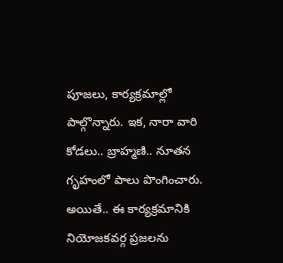పూజ‌లు, కార్య‌క్ర‌మాల్లో పాల్గొన్నారు. ఇక‌, నారా వారి కోడ‌లు.. బ్రాహ్మ‌ణి.. నూత‌న గృహంలో పాలు పొంగించారు. అయితే.. ఈ కార్య‌క్ర‌మానికి నియోజ‌క‌వ‌ర్గ ప్ర‌జ‌ల‌ను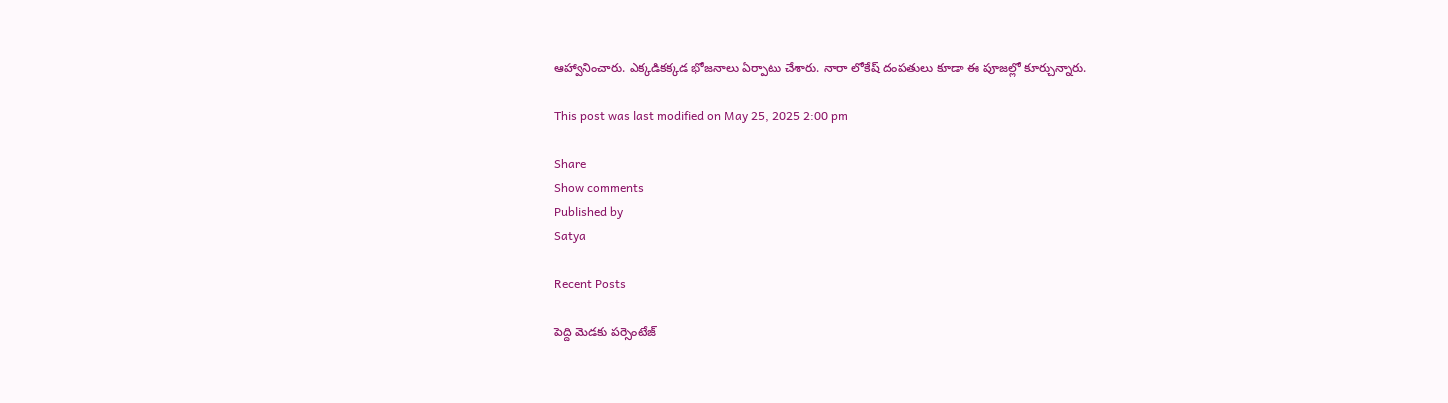ఆహ్వానించారు. ఎక్క‌డిక‌క్క‌డ భోజ‌నాలు ఏర్పాటు చేశారు. నారా లోకేష్ దంప‌తులు కూడా ఈ పూజ‌ల్లో కూర్చున్నారు.

This post was last modified on May 25, 2025 2:00 pm

Share
Show comments
Published by
Satya

Recent Posts

పెద్ది మెడకు పర్సెంటేజ్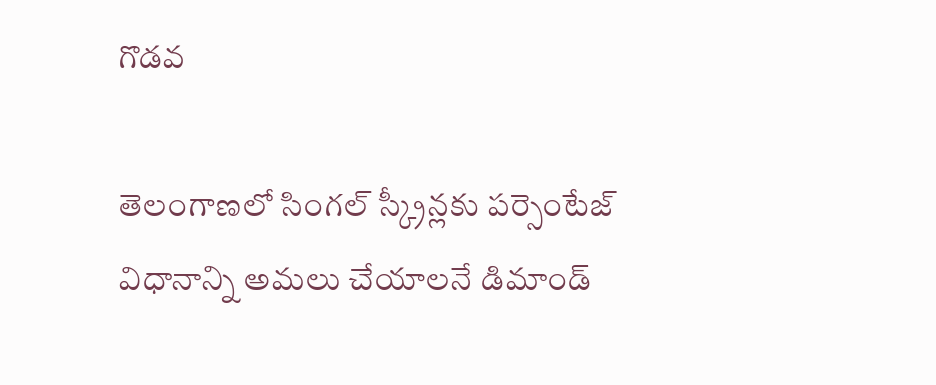గొడవ

తెలంగాణలో సింగల్ స్క్రీన్లకు పర్సెంటేజ్ విధానాన్ని అమలు చేయాలనే డిమాండ్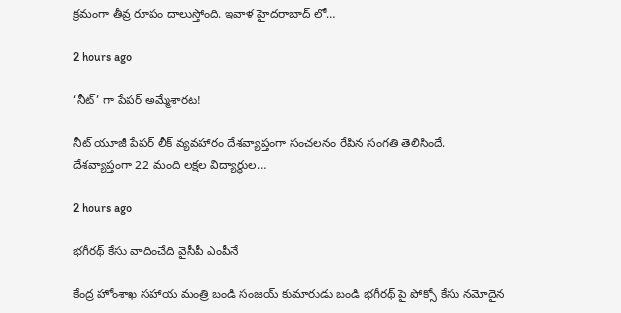క్రమంగా తీవ్ర రూపం దాలుస్తోంది. ఇవాళ హైదరాబాద్ లో…

2 hours ago

‘నీట్’ గా పేపర్ అమ్మేశారట!

నీట్ యూజీ పేపర్ లీక్ వ్యవహారం దేశవ్యాప్తంగా సంచలనం రేపిన సంగతి తెలిసిందే. దేశవ్యాప్తంగా 22 మంది లక్షల విద్యార్థుల…

2 hours ago

భగీరథ్ కేసు వాదించేది వైసీపీ ఎంపీనే

కేంద్ర హోంశాఖ సహాయ మంత్రి బండి సంజయ్ కుమారుడు బండి భగీరథ్ పై పోక్సో కేసు నమోదైన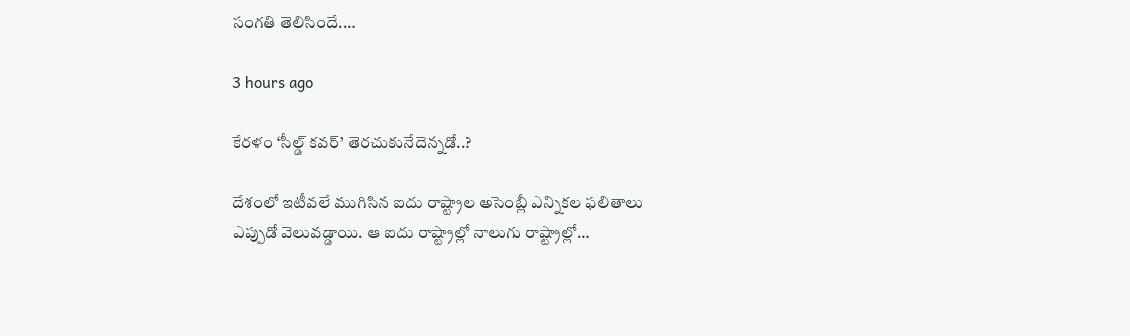సంగతి తెలిసిందే.…

3 hours ago

కేరళం ‘సీల్డ్ కవర్’ తెరచుకునేదెన్నడో..?

దేశంలో ఇటీవలే ముగిసిన ఐదు రాష్ట్రాల అసెంబ్లీ ఎన్నికల ఫలితాలు ఎప్పుడో వెలువడ్డాయి. ఆ ఐదు రాష్ట్రాల్లో నాలుగు రాష్ట్రాల్లో…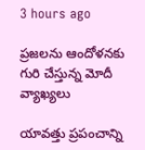3 hours ago

ప్రజలను ఆందోళనకు గురి చేస్తున్న మోదీ వ్యాఖ్యలు

యావత్తు ప్రపంచాన్ని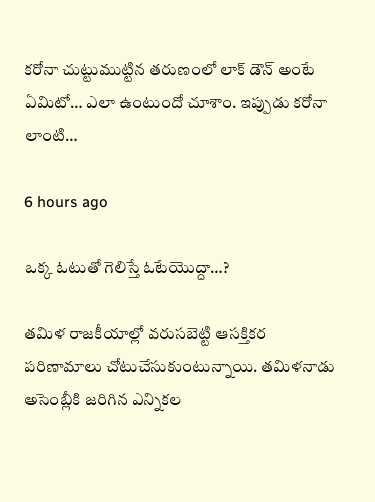కరోనా చుట్టుముట్టిన తరుణంలో లాక్ డౌన్ అంటే ఏమిటో… ఎలా ఉంటుందో చూశాం. ఇప్పుడు కరోనా లాంటి…

6 hours ago

ఒక్క ఓటుతో గెలిస్తే ఓటేయొద్దా…?

తమిళ రాజకీయాల్లో వరుసబెట్టి ఆసక్తికర పరిణామాలు చోటుచేసుకుంటున్నాయి. తమిళనాడు అసెంబ్లీకి జరిగిన ఎన్నికల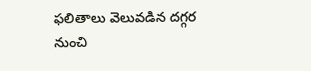ఫలితాలు వెలువడిన దగ్గర నుంచి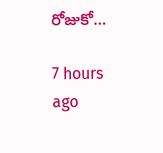రోజుకో…

7 hours ago